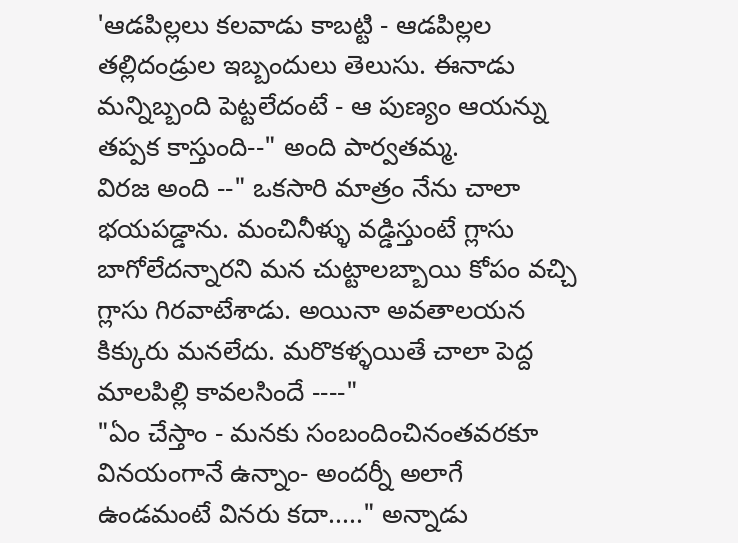'ఆడపిల్లలు కలవాడు కాబట్టి - ఆడపిల్లల తల్లిదండ్రుల ఇబ్బందులు తెలుసు. ఈనాడు మన్నిబ్బంది పెట్టలేదంటే - ఆ పుణ్యం ఆయన్ను తప్పక కాస్తుంది--" అంది పార్వతమ్మ.
విరజ అంది --" ఒకసారి మాత్రం నేను చాలా భయపడ్డాను. మంచినీళ్ళు వడ్డిస్తుంటే గ్లాసు బాగోలేదన్నారని మన చుట్టాలబ్బాయి కోపం వచ్చి గ్లాసు గిరవాటేశాడు. అయినా అవతాలయన కిక్కురు మనలేదు. మరొకళ్ళయితే చాలా పెద్ద మాలపిల్లి కావలసిందే ----"
"ఏం చేస్తాం - మనకు సంబందించినంతవరకూ వినయంగానే ఉన్నాం- అందర్నీ అలాగే ఉండమంటే వినరు కదా....." అన్నాడు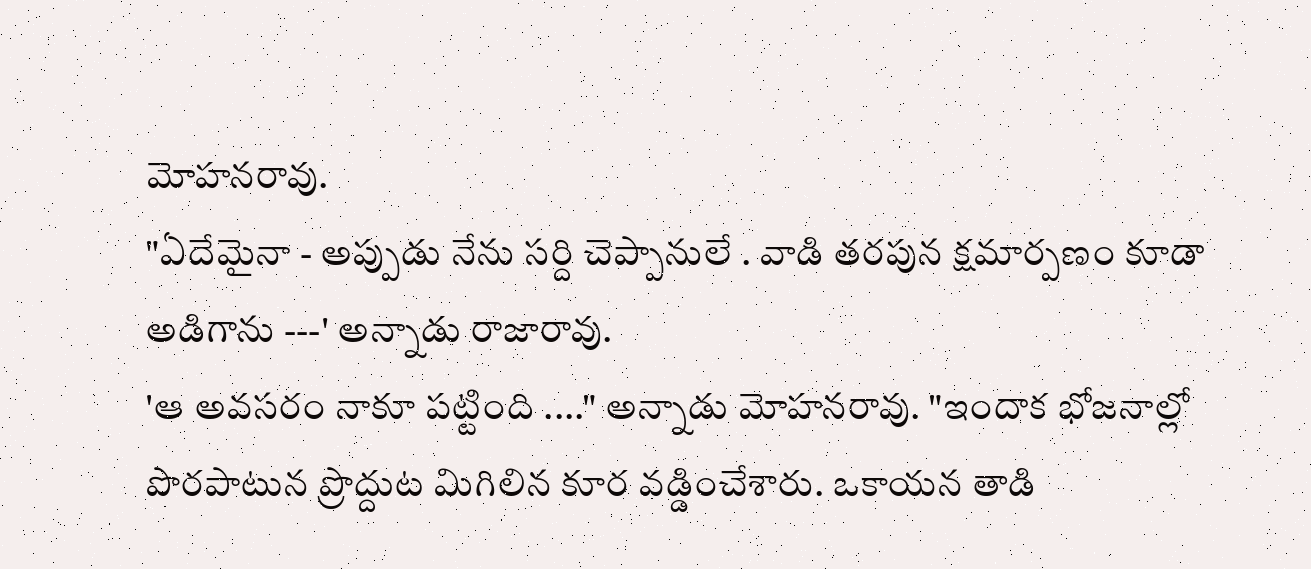మోహనరావు.
"ఏదేమైనా - అప్పుడు నేను సర్ది చెప్పానులే . వాడి తరపున క్షమార్పణం కూడా అడిగాను ---' అన్నాడు రాజారావు.
'ఆ అవసరం నాకూ పట్టింది ...." అన్నాడు మోహనరావు. "ఇందాక భోజనాల్లో పొరపాటున ప్రొద్దుట మిగిలిన కూర వడ్డించేశారు. ఒకాయన తాడి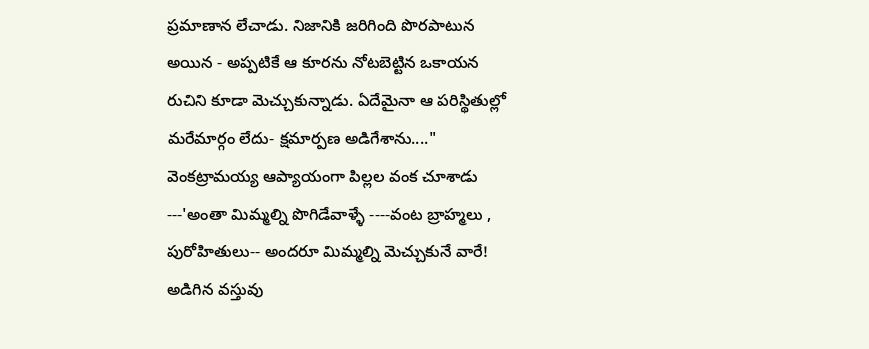ప్రమాణాన లేచాడు. నిజానికి జరిగింది పొరపాటున అయిన - అప్పటికే ఆ కూరను నోటబెట్టిన ఒకాయన రుచిని కూడా మెచ్చుకున్నాడు. ఏదేమైనా ఆ పరిస్థితుల్లో మరేమార్గం లేదు- క్షమార్పణ అడిగేశాను...."
వెంకట్రామయ్య ఆప్యాయంగా పిల్లల వంక చూశాడు ---'అంతా మిమ్మల్ని పొగిడేవాళ్ళే ----వంట బ్రాహ్మలు , పురోహితులు-- అందరూ మిమ్మల్ని మెచ్చుకునే వారే! అడిగిన వస్తువు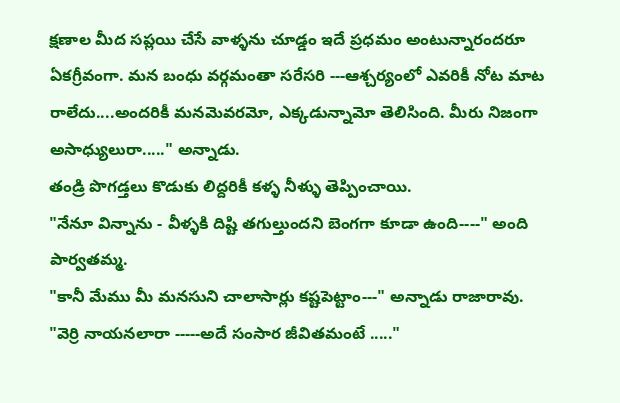క్షణాల మీద సప్లయి చేసే వాళ్ళను చూడ్డం ఇదే ప్రధమం అంటున్నారందరూ ఏకగ్రీవంగా. మన బంధు వర్గమంతా సరేసరి ---ఆశ్చర్యంలో ఎవరికీ నోట మాట రాలేదు....అందరికీ మనమెవరమో, ఎక్కడున్నామో తెలిసింది. మీరు నిజంగా అసాధ్యులురా....." అన్నాడు.
తండ్రి పొగడ్తలు కొడుకు లిద్దరికీ కళ్ళ నీళ్ళు తెప్పించాయి.
"నేనూ విన్నాను - వీళ్ళకి దిష్టి తగుల్తుందని బెంగగా కూడా ఉంది----" అంది పార్వతమ్మ.
"కానీ మేము మీ మనసుని చాలాసార్లు కష్టపెట్టాం---" అన్నాడు రాజారావు.
"వెర్రి నాయనలారా -----అదే సంసార జీవితమంటే ....."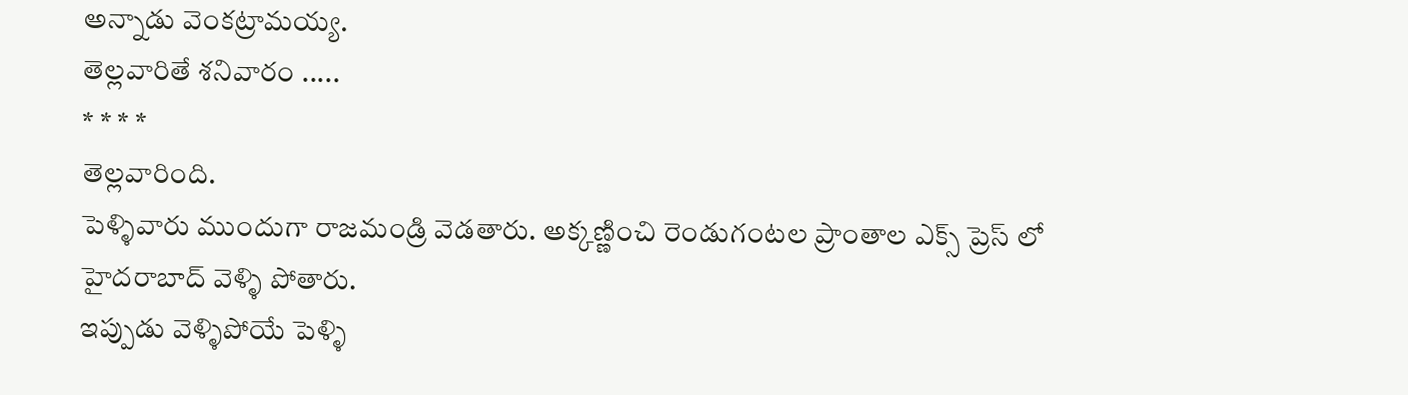అన్నాడు వెంకట్రామయ్య.
తెల్లవారితే శనివారం .....
* * * *
తెల్లవారింది.
పెళ్ళివారు ముందుగా రాజమండ్రి వెడతారు. అక్కణ్ణించి రెండుగంటల ప్రాంతాల ఎక్స్ ప్రెస్ లో హైదరాబాద్ వెళ్ళి పోతారు.
ఇప్పుడు వెళ్ళిపోయే పెళ్ళి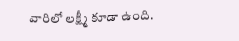వారిలో లక్ష్మీ కూడా ఉంది.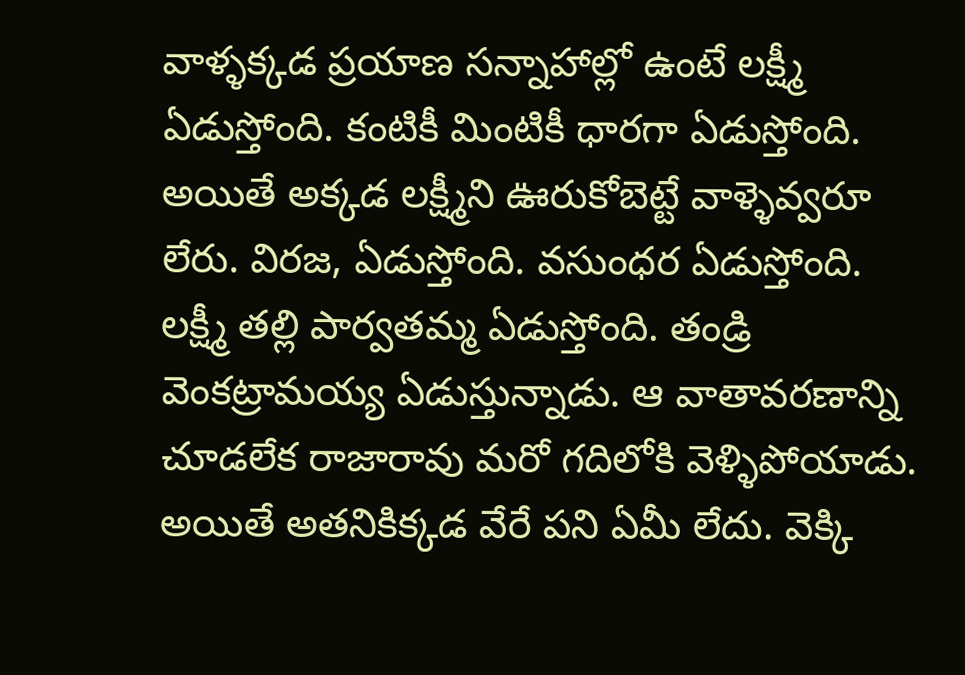వాళ్ళక్కడ ప్రయాణ సన్నాహాల్లో ఉంటే లక్ష్మీ ఏడుస్తోంది. కంటికీ మింటికీ ధారగా ఏడుస్తోంది. అయితే అక్కడ లక్ష్మీని ఊరుకోబెట్టే వాళ్ళెవ్వరూ లేరు. విరజ, ఏడుస్తోంది. వసుంధర ఏడుస్తోంది. లక్ష్మీ తల్లి పార్వతమ్మ ఏడుస్తోంది. తండ్రి వెంకట్రామయ్య ఏడుస్తున్నాడు. ఆ వాతావరణాన్ని చూడలేక రాజారావు మరో గదిలోకి వెళ్ళిపోయాడు. అయితే అతనికిక్కడ వేరే పని ఏమీ లేదు. వెక్కి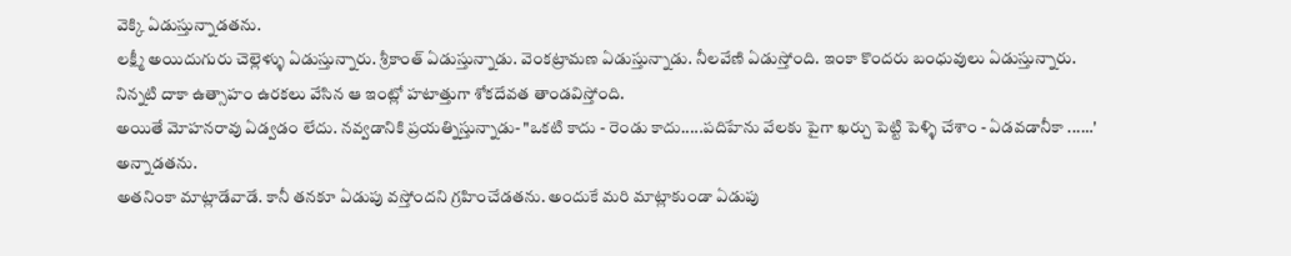వెక్కి ఏడుస్తున్నాడతను.
లక్ష్మీ అయిదుగురు చెల్లెళ్ళు ఏడుస్తున్నారు. శ్రీకాంత్ ఏడుస్తున్నాడు. వెంకట్రామణ ఏడుస్తున్నాడు. నీలవేణి ఏడుస్తోంది. ఇంకా కొందరు బంధువులు ఏడుస్తున్నారు.
నిన్నటి దాకా ఉత్సాహం ఉరకలు వేసిన ఆ ఇంట్లో హటాత్తుగా శోకదేవత తాండవిస్తోంది.
అయితే మోహనరావు ఏడ్వడం లేదు. నవ్వడానికి ప్రయత్నిస్తున్నాడు- "ఒకటి కాదు - రెండు కాదు.....పదిహేను వేలకు పైగా ఖర్చు పెట్టి పెళ్ళి చేశాం - ఏడవడానీకా ......' అన్నాడతను.
అతనింకా మాట్లాడేవాడే. కానీ తనకూ ఏడుపు వస్తోందని గ్రహించేడతను. అందుకే మరి మాట్లాకుండా ఏడుపు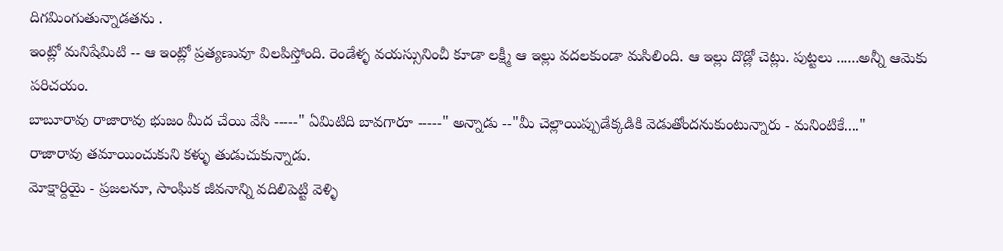దిగమింగుతున్నాడతను .
ఇంట్లో మనిషేమిటి -- ఆ ఇంట్లో ప్రత్యణువూ విలపిస్తోంది. రెండేళ్ళ వయస్సునించీ కూడా లక్ష్మీ ఆ ఇల్లు వదలకుండా మసిలింది. ఆ ఇల్లు దొడ్లో చెట్లు. పుట్టలు ......అన్నీ ఆమెకు పరిచయం.
బాబూరావు రాజారావు భుజం మీద చేయి వేసి -----" ఏమిటిది బావగారూ -----" అన్నాడు --"మీ చెల్లాయిప్పుడేక్కడికి వెడుతోందనుకుంటున్నారు - మనింటికే...."
రాజారావు తమాయించుకుని కళ్ళు తుడుచుకున్నాడు.
మోక్షార్దియై - ప్రజలనూ, సాంఘిక జీవనాన్ని వదిలిపెట్టి వెళ్ళి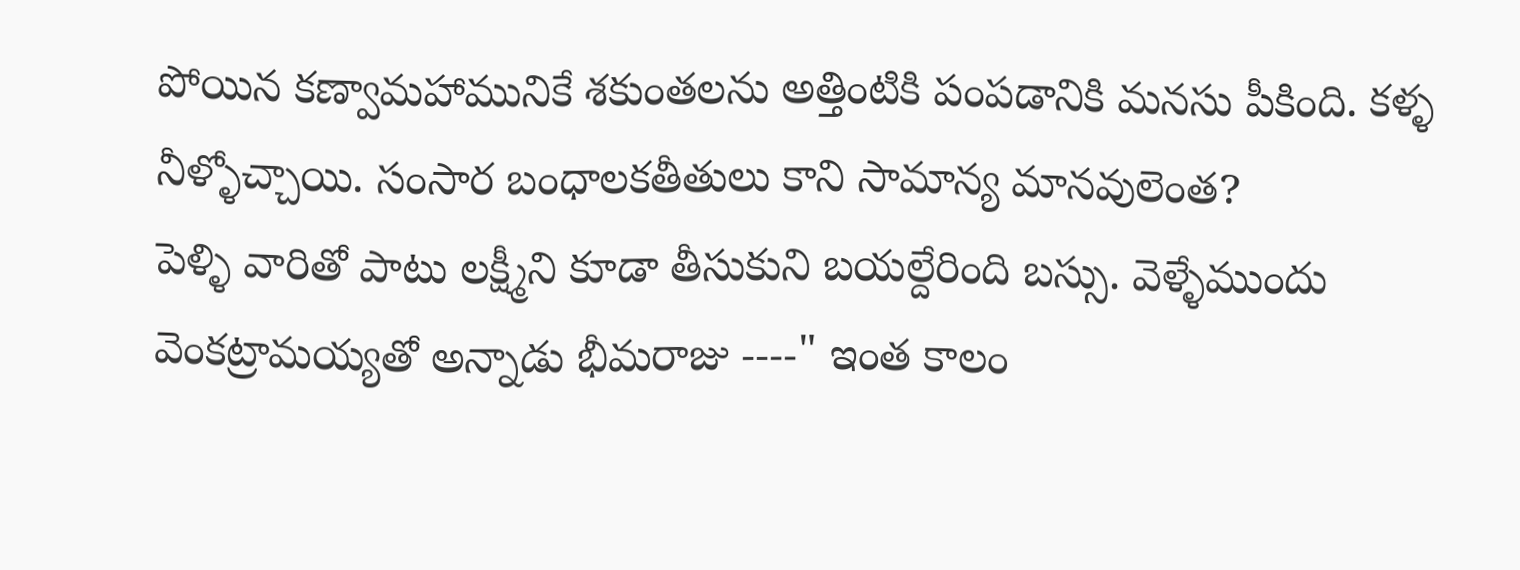పోయిన కణ్వామహామునికే శకుంతలను అత్తింటికి పంపడానికి మనసు పీకింది. కళ్ళ నీళ్ళోచ్చాయి. సంసార బంధాలకతీతులు కాని సామాన్య మానవులెంత?
పెళ్ళి వారితో పాటు లక్ష్మీని కూడా తీసుకుని బయల్దేరింది బస్సు. వెళ్ళేముందు వెంకట్రామయ్యతో అన్నాడు భీమరాజు ----" ఇంత కాలం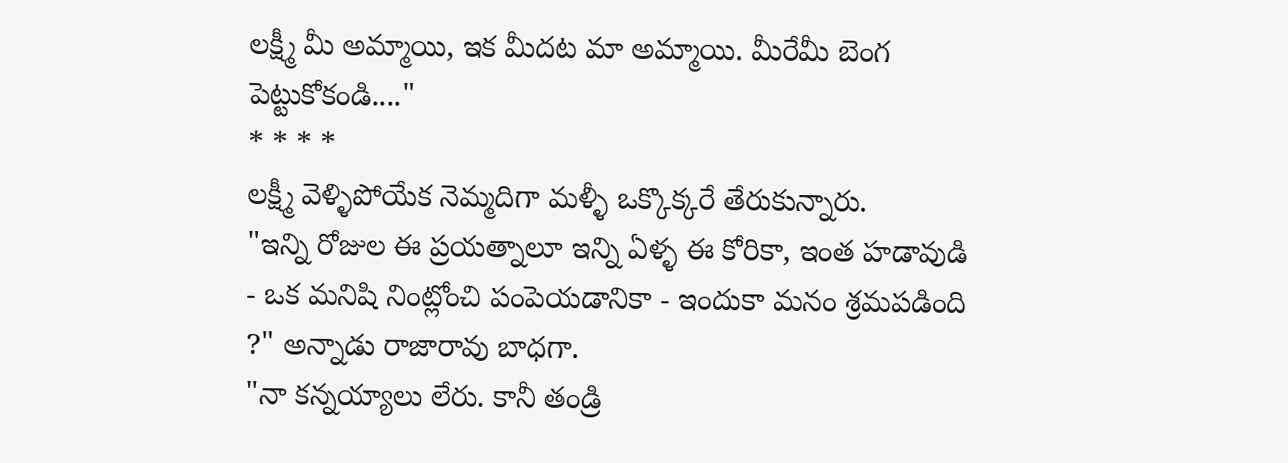లక్ష్మీ మీ అమ్మాయి, ఇక మీదట మా అమ్మాయి. మీరేమీ బెంగ పెట్టుకోకండి...."
* * * *
లక్ష్మీ వెళ్ళిపోయేక నెమ్మదిగా మళ్ళీ ఒక్కొక్కరే తేరుకున్నారు.
"ఇన్ని రోజుల ఈ ప్రయత్నాలూ ఇన్ని ఏళ్ళ ఈ కోరికా, ఇంత హడావుడి - ఒక మనిషి నింట్లోంచి పంపెయడానికా - ఇందుకా మనం శ్రమపడింది ?" అన్నాడు రాజారావు బాధగా.
"నా కన్నయ్యాలు లేరు. కానీ తండ్రి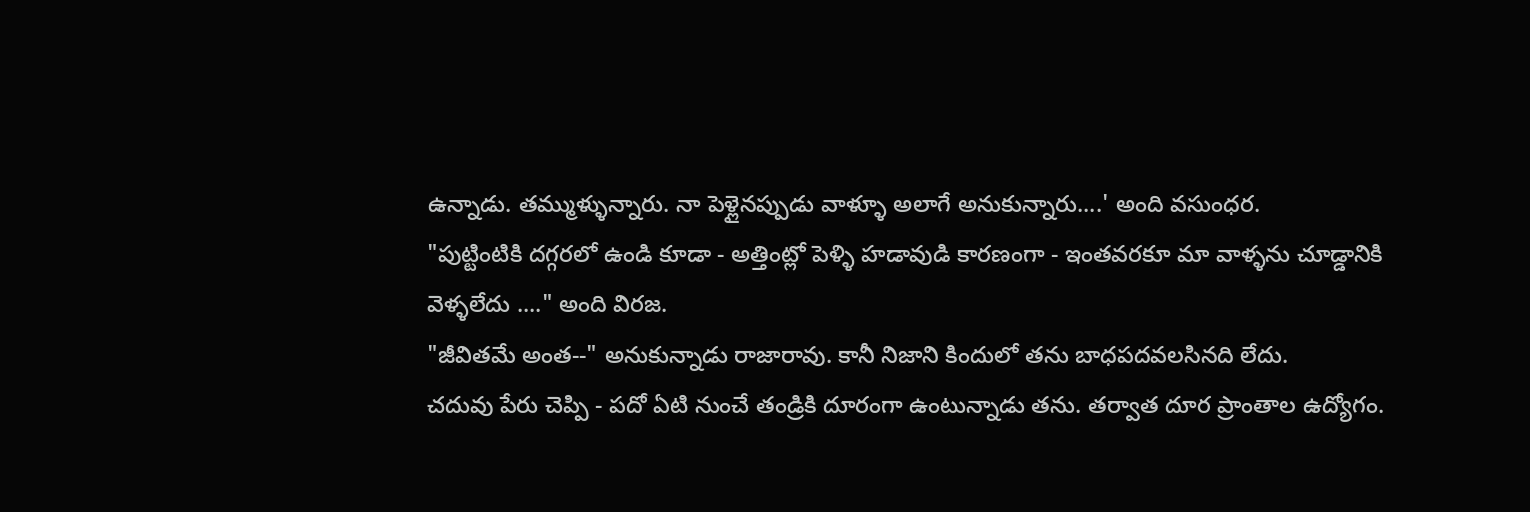ఉన్నాడు. తమ్ముళ్ళున్నారు. నా పెళ్లైనప్పుడు వాళ్ళూ అలాగే అనుకున్నారు....' అంది వసుంధర.
"పుట్టింటికి దగ్గరలో ఉండి కూడా - అత్తింట్లో పెళ్ళి హడావుడి కారణంగా - ఇంతవరకూ మా వాళ్ళను చూడ్డానికి వెళ్ళలేదు ...." అంది విరజ.
"జీవితమే అంత--" అనుకున్నాడు రాజారావు. కానీ నిజాని కిందులో తను బాధపదవలసినది లేదు.
చదువు పేరు చెప్పి - పదో ఏటి నుంచే తండ్రికి దూరంగా ఉంటున్నాడు తను. తర్వాత దూర ప్రాంతాల ఉద్యోగం.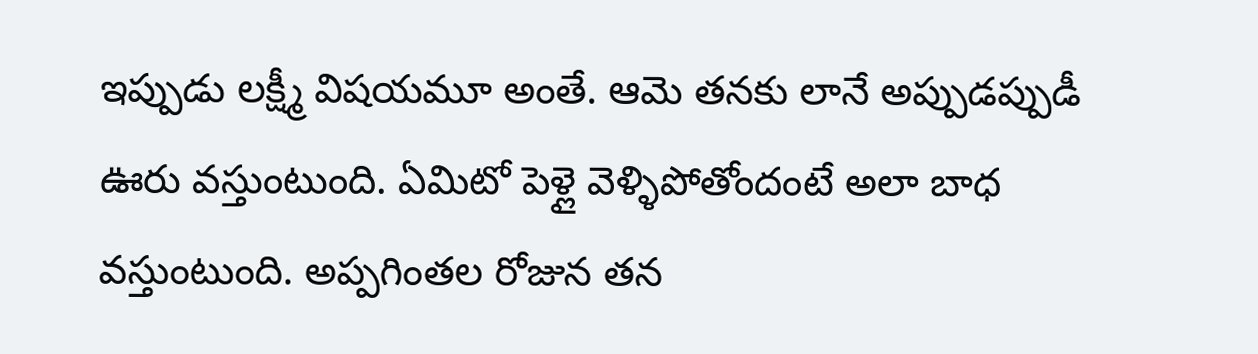ఇప్పుడు లక్ష్మీ విషయమూ అంతే. ఆమె తనకు లానే అప్పుడప్పుడీ ఊరు వస్తుంటుంది. ఏమిటో పెళ్లై వెళ్ళిపోతోందంటే అలా బాధ వస్తుంటుంది. అప్పగింతల రోజున తన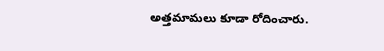అత్తమామలు కూడా రోదించారు.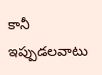కానీ ఇప్పుడలవాటు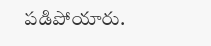పడిపోయారు.